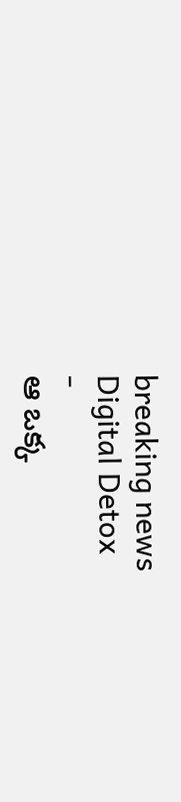breaking news
Digital Detox
-
ఆ ఒక్క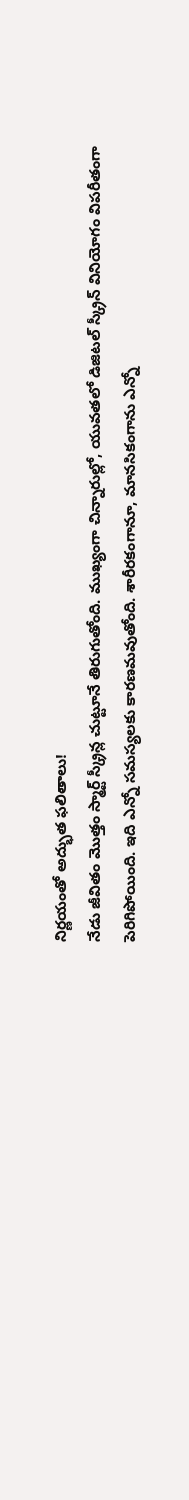నిర్ణయంతో అద్భుత ఫలితాలు!
నేడు జీవితం మొత్తం స్మార్ట్ స్క్రీన్ల చుట్టూనే తిరుగుతోంది. ముఖ్యంగా చిన్నారుల్లో, యువతలో డిజిటల్ స్క్రీన్ వినియోగం విపరీతంగా పెరిగిపోయింది. ఇది ఎన్నో సమస్యలకు కారణమవుతోంది. శారీరకంగానూ, మానసికంగాను ఎన్నో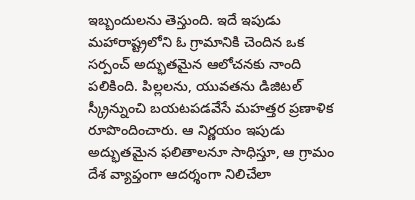ఇబ్బందులను తెస్తుంది. ఇదే ఇపుడు మహారాష్ట్రలోని ఓ గ్రామానికి చెందిన ఒక సర్పంచ్ అద్భుతమైన ఆలోచనకు నాంది పలికింది. పిల్లలను, యువతను డిజిటల్ స్క్రీన్నుంచి బయటపడవేసే మహత్తర ప్రణాళిక రూపొందించారు. ఆ నిర్ణయం ఇపుడు అద్భుతమైన ఫలితాలనూ సాధిస్తూ, ఆ గ్రామం దేశ వ్యాప్తంగా ఆదర్శంగా నిలిచేలా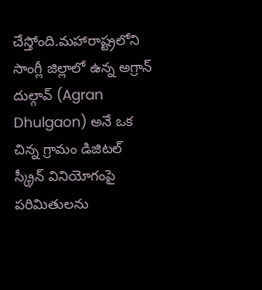చేస్తోంది.మహారాష్ట్రలోని సాంగ్లీ జిల్లాలో ఉన్న అగ్రాన్ దుల్గావ్ (Agran Dhulgaon) అనే ఒక చిన్న గ్రామం డిజిటల్ స్క్రీన్ వినియోగంపై పరిమితులను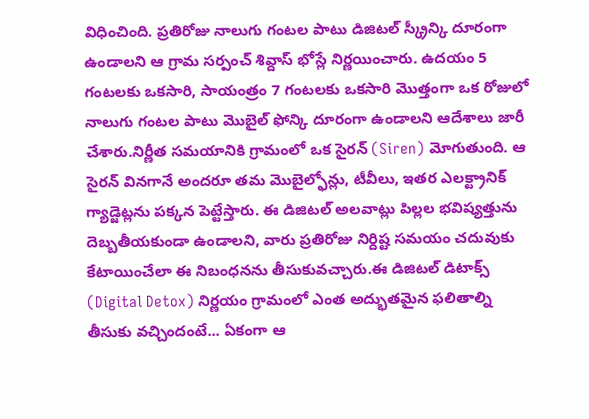విధించింది. ప్రతిరోజు నాలుగు గంటల పాటు డిజిటల్ స్క్రీన్కి దూరంగా ఉండాలని ఆ గ్రామ సర్పంచ్ శివ్దాస్ భోస్లే నిర్ణయించారు. ఉదయం 5 గంటలకు ఒకసారి, సాయంత్రం 7 గంటలకు ఒకసారి మొత్తంగా ఒక రోజులో నాలుగు గంటల పాటు మొబైల్ ఫోన్కి దూరంగా ఉండాలని ఆదేశాలు జారీ చేశారు.నిర్ణీత సమయానికి గ్రామంలో ఒక సైరన్ (Siren) మోగుతుంది. ఆ సైరన్ వినగానే అందరూ తమ మొబైల్ఫోన్లు, టీవీలు, ఇతర ఎలక్ట్రానిక్ గ్యాడ్జెట్లను పక్కన పెట్టేస్తారు. ఈ డిజిటల్ అలవాట్లు పిల్లల భవిష్యత్తును దెబ్బతీయకుండా ఉండాలని, వారు ప్రతిరోజు నిర్దిష్ట సమయం చదువుకు కేటాయించేలా ఈ నిబంధనను తీసుకువచ్చారు.ఈ డిజిటల్ డిటాక్స్ (Digital Detox) నిర్ణయం గ్రామంలో ఎంత అద్భుతమైన ఫలితాల్ని తీసుకు వచ్చిందంటే... ఏకంగా ఆ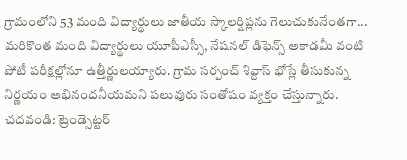గ్రామంలోని 53 మంది విద్యార్థులు జాతీయ స్కాలర్షిప్లను గెలుచుకునేంతగా... మరికొంత మంది విద్యార్థులు యూపీఎస్సీ, నేషనల్ డిఫెన్స్ అకాడమీ వంటి పోటీ పరీక్షల్లోనూ ఉత్తీర్ణులయ్యారు. గ్రామ సర్పంచ్ శివ్దాస్ భోస్లే తీసుకున్న నిర్ణయం అభినందనీయమని పలువురు సంతోషం వ్యక్తం చేస్తున్నారు. చదవండి: ట్రెండ్సెట్టర్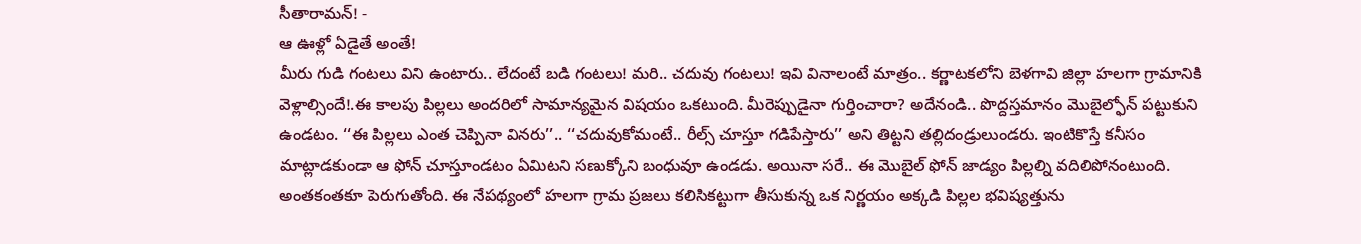సీతారామన్! -
ఆ ఊళ్లో ఏడైతే అంతే!
మీరు గుడి గంటలు విని ఉంటారు.. లేదంటే బడి గంటలు! మరి.. చదువు గంటలు! ఇవి వినాలంటే మాత్రం.. కర్ణాటకలోని బెళగావి జిల్లా హలగా గ్రామానికి వెళ్లాల్సిందే!.ఈ కాలపు పిల్లలు అందరిలో సామాన్యమైన విషయం ఒకటుంది. మీరెప్పుడైనా గుర్తించారా? అదేనండి.. పొద్దస్తమానం మొబైల్ఫోన్ పట్టుకుని ఉండటం. ‘‘ఈ పిల్లలు ఎంత చెప్పినా వినరు’’.. ‘‘చదువుకోమంటే.. రీల్స్ చూస్తూ గడిపేస్తారు’’ అని తిట్టని తల్లిదండ్రులుండరు. ఇంటికొస్తే కనీసం మాట్లాడకుండా ఆ ఫోన్ చూస్తూండటం ఏమిటని సణుక్కోని బంధువూ ఉండడు. అయినా సరే.. ఈ మొబైల్ ఫోన్ జాడ్యం పిల్లల్ని వదిలిపోనంటుంది. అంతకంతకూ పెరుగుతోంది. ఈ నేపథ్యంలో హలగా గ్రామ ప్రజలు కలిసికట్టుగా తీసుకున్న ఒక నిర్ణయం అక్కడి పిల్లల భవిష్యత్తును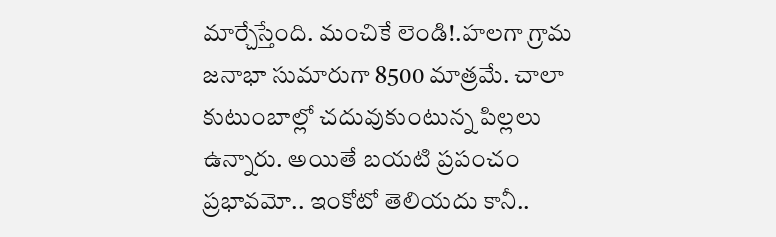మార్చేస్తేంది. మంచికే లెండి!.హలగా గ్రామ జనాభా సుమారుగా 8500 మాత్రమే. చాలా కుటుంబాల్లో చదువుకుంటున్న పిల్లలు ఉన్నారు. అయితే బయటి ప్రపంచం ప్రభావమో.. ఇంకోటో తెలియదు కానీ..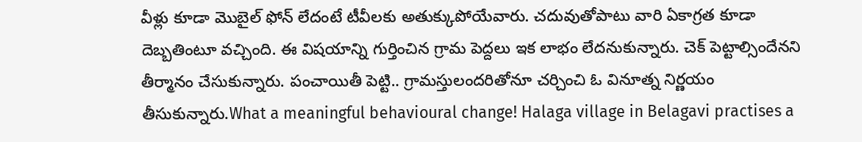వీళ్లు కూడా మొబైల్ ఫోన్ లేదంటే టీవీలకు అతుక్కుపోయేవారు. చదువుతోపాటు వారి ఏకాగ్రత కూడా దెబ్బతింటూ వచ్చింది. ఈ విషయాన్ని గుర్తించిన గ్రామ పెద్దలు ఇక లాభం లేదనుకున్నారు. చెక్ పెట్టాల్సిందేనని తీర్మానం చేసుకున్నారు. పంచాయితీ పెట్టి.. గ్రామస్తులందరితోనూ చర్చించి ఓ వినూత్న నిర్ణయం తీసుకున్నారు.What a meaningful behavioural change! Halaga village in Belagavi practises a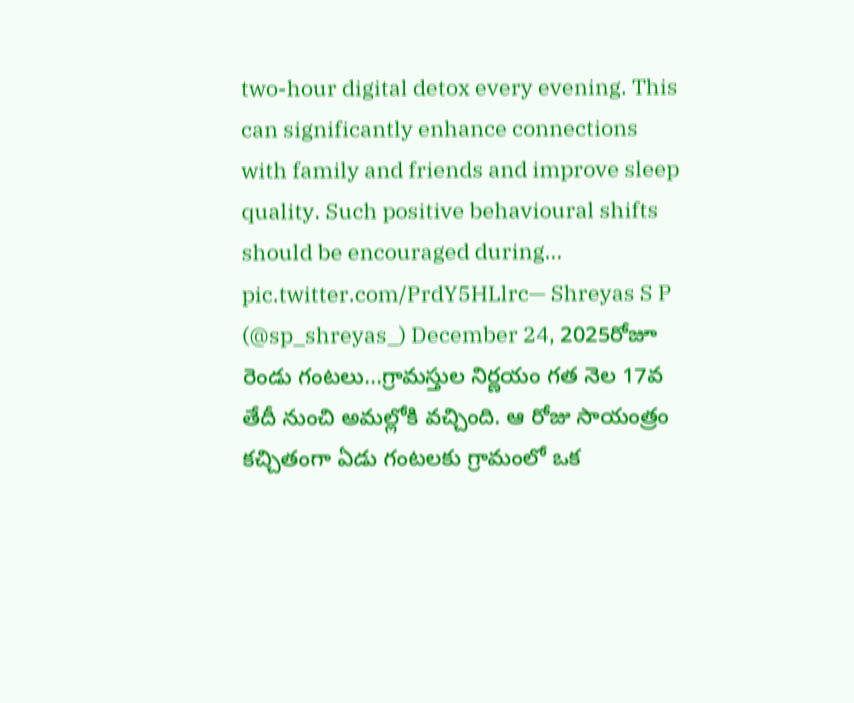two-hour digital detox every evening. This can significantly enhance connections with family and friends and improve sleep quality. Such positive behavioural shifts should be encouraged during… pic.twitter.com/PrdY5HLlrc— Shreyas S P (@sp_shreyas_) December 24, 2025రోజూ రెండు గంటలు...గ్రామస్తుల నిర్ణయం గత నెల 17వ తేదీ నుంచి అమల్లోకి వచ్చింది. ఆ రోజు సాయంత్రం కచ్చితంగా ఏడు గంటలకు గ్రామంలో ఒక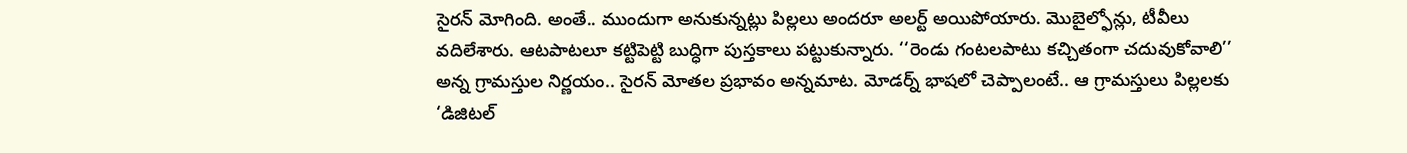సైరన్ మోగింది. అంతే.. ముందుగా అనుకున్నట్లు పిల్లలు అందరూ అలర్ట్ అయిపోయారు. మొబైల్ఫోన్లు, టీవీలు వదిలేశారు. ఆటపాటలూ కట్టిపెట్టి బుద్ధిగా పుస్తకాలు పట్టుకున్నారు. ‘‘రెండు గంటలపాటు కచ్చితంగా చదువుకోవాలి’’ అన్న గ్రామస్తుల నిర్ణయం.. సైరన్ మోతల ప్రభావం అన్నమాట. మోడర్న్ భాషలో చెప్పాలంటే.. ఆ గ్రామస్తులు పిల్లలకు ‘డిజిటల్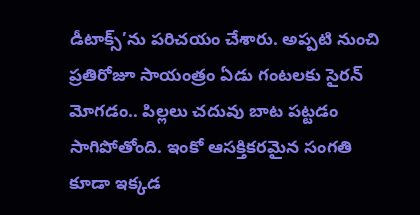డీటాక్స్’ను పరిచయం చేశారు. అప్పటి నుంచి ప్రతిరోజూ సాయంత్రం ఏడు గంటలకు సైరన్ మోగడం.. పిల్లలు చదువు బాట పట్టడం సాగిపోతోంది. ఇంకో ఆసక్తికరమైన సంగతి కూడా ఇక్కడ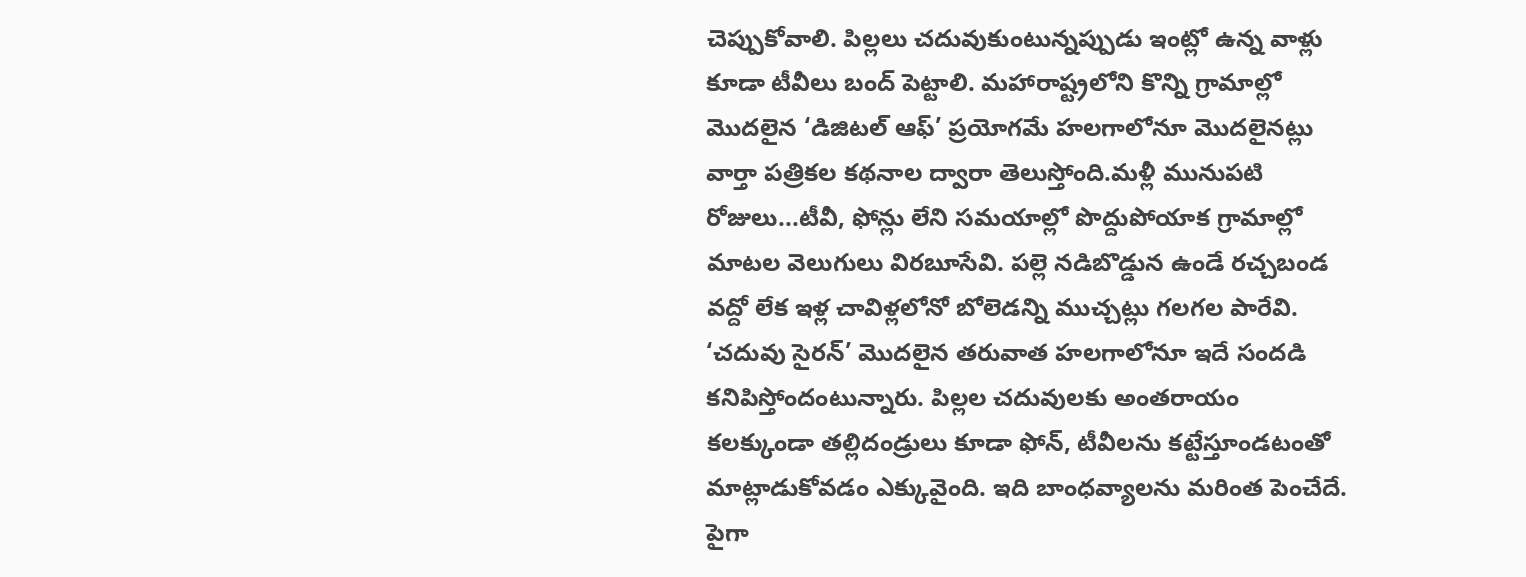చెప్పుకోవాలి. పిల్లలు చదువుకుంటున్నప్పుడు ఇంట్లో ఉన్న వాళ్లు కూడా టీవీలు బంద్ పెట్టాలి. మహారాష్ట్రలోని కొన్ని గ్రామాల్లో మొదలైన ‘డిజిటల్ ఆఫ్’ ప్రయోగమే హలగాలోనూ మొదలైనట్లు వార్తా పత్రికల కథనాల ద్వారా తెలుస్తోంది.మళ్లీ మునుపటి రోజులు...టీవీ, ఫోన్లు లేని సమయాల్లో పొద్దుపోయాక గ్రామాల్లో మాటల వెలుగులు విరబూసేవి. పల్లె నడిబొడ్డున ఉండే రచ్చబండ వద్దో లేక ఇళ్ల చావిళ్లలోనో బోలెడన్ని ముచ్చట్లు గలగల పారేవి. ‘చదువు సైరన్’ మొదలైన తరువాత హలగాలోనూ ఇదే సందడి కనిపిస్తోందంటున్నారు. పిల్లల చదువులకు అంతరాయం కలక్కుండా తల్లిదండ్రులు కూడా ఫోన్, టీవీలను కట్టేస్తూండటంతో మాట్లాడుకోవడం ఎక్కువైంది. ఇది బాంధవ్యాలను మరింత పెంచేదే. పైగా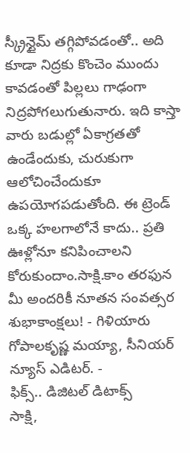స్క్రీన్టైమ్ తగ్గిపోవడంతో.. అది కూడా నిద్రకు కొంచెం ముందు కావడంతో పిల్లలు గాఢంగా నిద్రపోగలుగుతునారు. ఇది కాస్తా వారు బడుల్లో ఏకాగ్రతతో ఉండేందుకు, చురుకుగా ఆలోచించేందుకూ ఉపయోగపడుతోంది. ఈ ట్రెండ్ ఒక్క హలగాలోనే కాదు.. ప్రతి ఊళ్లోనూ కనిపించాలని కోరుకుందాం.సాక్షి.కాం తరఫున మీ అందరికీ నూతన సంవత్సర శుభాకాంక్షలు! - గిళియారు గోపాలకృష్ణ మయ్యా, సీనియర్ న్యూస్ ఎడిటర్. -
ఫిక్స్.. డిజిటల్ డిటాక్స్
సాక్షి,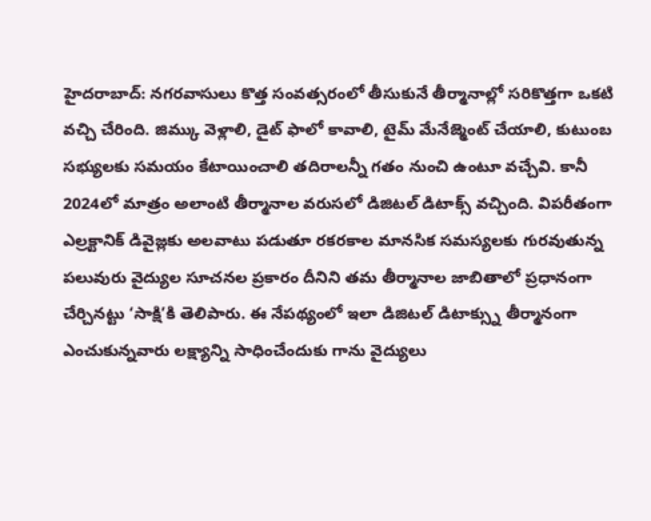హైదరాబాద్: నగరవాసులు కొత్త సంవత్సరంలో తీసుకునే తీర్మానాల్లో సరికొత్తగా ఒకటి వచ్చి చేరింది. జిమ్కు వెళ్లాలి, డైట్ ఫాలో కావాలి, టైమ్ మేనేజ్మెంట్ చేయాలి, కుటుంబ సభ్యులకు సమయం కేటాయించాలి తదిరాలన్నీ గతం నుంచి ఉంటూ వచ్చేవి. కానీ 2024లో మాత్రం అలాంటి తీర్మానాల వరుసలో డిజిటల్ డిటాక్స్ వచ్చింది. విపరీతంగా ఎల్రక్టానిక్ డివైజ్లకు అలవాటు పడుతూ రకరకాల మానసిక సమస్యలకు గురవుతున్న పలువురు వైద్యుల సూచనల ప్రకారం దీనిని తమ తీర్మానాల జాబితాలో ప్రధానంగా చేర్చినట్టు ‘సాక్షి’కి తెలిపారు. ఈ నేపథ్యంలో ఇలా డిజిటల్ డిటాక్స్ను తీర్మానంగా ఎంచుకున్నవారు లక్ష్యాన్ని సాధించేందుకు గాను వైద్యులు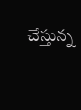చేస్తున్న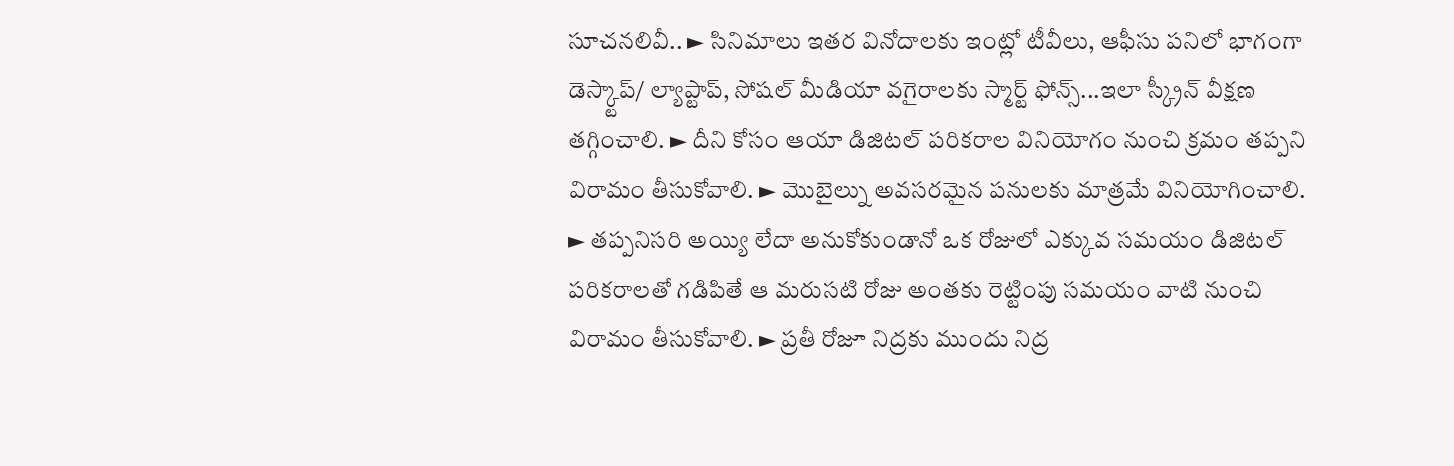సూచనలివీ.. ► సినిమాలు ఇతర వినోదాలకు ఇంట్లో టీవీలు, ఆఫీసు పనిలో భాగంగా డెస్క్టాప్/ ల్యాప్టాప్, సోషల్ మీడియా వగైరాలకు స్మార్ట్ ఫోన్స్...ఇలా స్క్రీన్ వీక్షణ తగ్గించాలి. ► దీని కోసం ఆయా డిజిటల్ పరికరాల వినియోగం నుంచి క్రమం తప్పని విరామం తీసుకోవాలి. ► మొబైల్ను అవసరమైన పనులకు మాత్రమే వినియోగించాలి. ► తప్పనిసరి అయ్యి లేదా అనుకోకుండానో ఒక రోజులో ఎక్కువ సమయం డిజిటల్ పరికరాలతో గడిపితే ఆ మరుసటి రోజు అంతకు రెట్టింపు సమయం వాటి నుంచి విరామం తీసుకోవాలి. ► ప్రతీ రోజూ నిద్రకు ముందు నిద్ర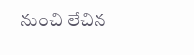నుంచి లేచిన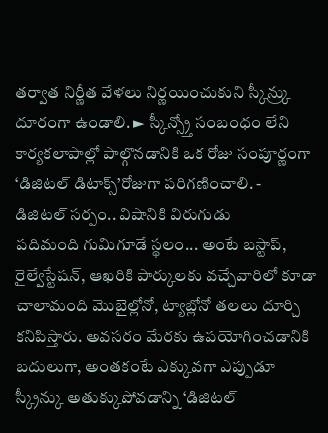తర్వాత నిర్ణీత వేళలు నిర్ణయించుకుని స్కీన్ర్కు దూరంగా ఉండాలి. ► స్కీన్స్ర్తో సంబంధం లేని కార్యకలాపాల్లో పాల్గొనడానికి ఒక రోజు సంపూర్ణంగా ‘డిజిటల్ డిటాక్స్’రోజుగా పరిగణించాలి. -
డిజిటల్ సర్పం.. విషానికి విరుగుడు
పదిమంది గుమిగూడే స్థలం... అంటే బస్టాప్, రైల్వేస్టేషన్, ఆఖరికి పార్కులకు వచ్చేవారిలో కూడా చాలామంది మొబైల్లోనో, ట్యాబ్లోనో తలలు దూర్చి కనిపిస్తారు. అవసరం మేరకు ఉపయోగించడానికి బదులుగా, అంతకంటే ఎక్కువగా ఎప్పుడూ స్క్రీన్కు అతుక్కుపోవడాన్ని ‘డిజిటల్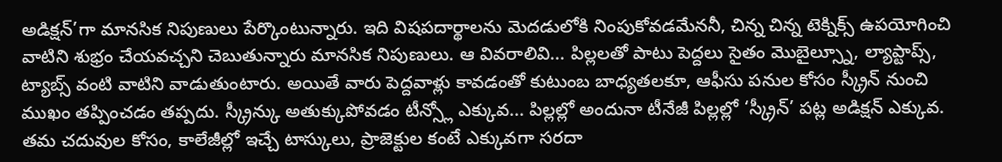అడిక్షన్’గా మానసిక నిపుణులు పేర్కొంటున్నారు. ఇది విషపదార్థాలను మెదడులోకి నింపుకోవడమేననీ, చిన్న చిన్న టెక్నిక్స్ ఉపయోగించి వాటిని శుభ్రం చేయవచ్చని చెబుతున్నారు మానసిక నిపుణులు. ఆ వివరాలివి... పిల్లలతో పాటు పెద్దలు సైతం మొబైల్స్నూ, ల్యాప్టాప్స్, ట్యాబ్స్ వంటి వాటిని వాడుతుంటారు. అయితే వారు పెద్దవాళ్లు కావడంతో కుటుంబ బాధ్యతలకూ, ఆఫీసు పనుల కోసం స్క్రీన్ నుంచి ముఖం తప్పించడం తప్పదు. స్క్రీన్కు అతుక్కుపోవడం టీన్స్లో ఎక్కువ... పిల్లల్లో అందునా టీనేజీ పిల్లల్లో ‘స్క్రీన్’ పట్ల అడిక్షన్ ఎక్కువ. తమ చదువుల కోసం, కాలేజీల్లో ఇచ్చే టాస్కులు, ప్రాజెక్టుల కంటే ఎక్కువగా సరదా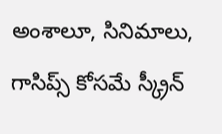అంశాలూ, సినిమాలు, గాసిప్స్ కోసమే స్క్రీన్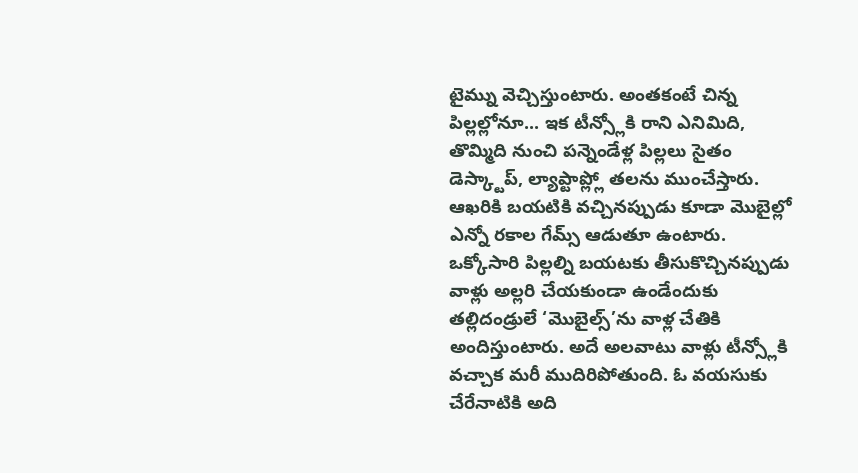టైమ్ను వెచ్చిస్తుంటారు. అంతకంటే చిన్న పిల్లల్లోనూ... ఇక టీన్స్లోకి రాని ఎనిమిది, తొమ్మిది నుంచి పన్నెండేళ్ల పిల్లలు సైతం డెస్క్టాప్, ల్యాప్టాప్ల్లో తలను ముంచేస్తారు. ఆఖరికి బయటికి వచ్చినప్పుడు కూడా మొబైల్లో ఎన్నో రకాల గేమ్స్ ఆడుతూ ఉంటారు. ఒక్కోసారి పిల్లల్ని బయటకు తీసుకొచ్చినప్పుడు వాళ్లు అల్లరి చేయకుండా ఉండేందుకు తల్లిదండ్రులే ‘మొబైల్స్’ను వాళ్ల చేతికి అందిస్తుంటారు. అదే అలవాటు వాళ్లు టీన్స్లోకి వచ్చాక మరీ ముదిరిపోతుంది. ఓ వయసుకు చేరేనాటికి అది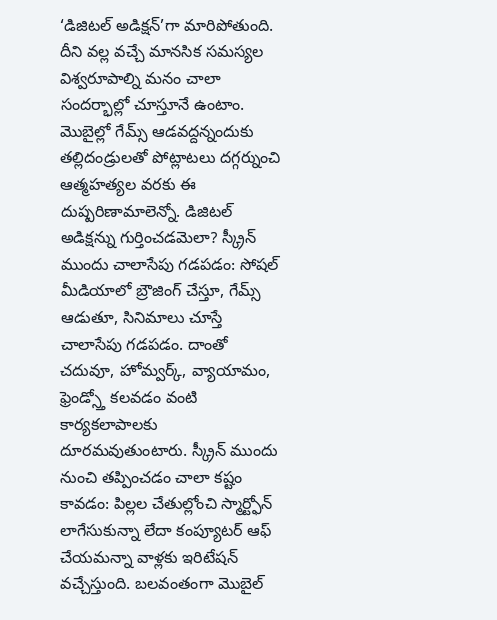‘డిజిటల్ అడిక్షన్’గా మారిపోతుంది. దీని వల్ల వచ్చే మానసిక సమస్యల విశ్వరూపాల్ని మనం చాలా సందర్భాల్లో చూస్తూనే ఉంటాం. మొబైల్లో గేమ్స్ ఆడవద్దన్నందుకు తల్లిదండ్రులతో పోట్లాటలు దగ్గర్నుంచి ఆత్మహత్యల వరకు ఈ దుష్పరిణామాలెన్నో. డిజిటల్ అడిక్షన్ను గుర్తించడమెలా? స్క్రీన్ ముందు చాలాసేపు గడపడం: సోషల్ మీడియాలో బ్రౌజింగ్ చేస్తూ, గేమ్స్ ఆడుతూ, సినిమాలు చూస్తే చాలాసేపు గడపడం. దాంతో చదువూ, హోమ్వర్క్, వ్యాయామం, ఫ్రెండ్స్తో కలవడం వంటి కార్యకలాపాలకు దూరమవుతుంటారు. స్క్రీన్ ముందు నుంచి తప్పించడం చాలా కష్టం కావడం: పిల్లల చేతుల్లోంచి స్మార్ట్ఫోన్ లాగేసుకున్నా లేదా కంప్యూటర్ ఆఫ్ చేయమన్నా వాళ్లకు ఇరిటేషన్ వచ్చేస్తుంది. బలవంతంగా మొబైల్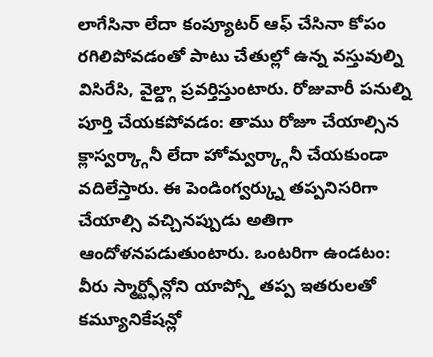లాగేసినా లేదా కంప్యూటర్ ఆఫ్ చేసినా కోపం రగిలిపోవడంతో పాటు చేతుల్లో ఉన్న వస్తువుల్ని విసిరేసి, వైల్డ్గా ప్రవర్తిస్తుంటారు. రోజువారీ పనుల్ని పూర్తి చేయకపోవడం: తాము రోజూ చేయాల్సిన క్లాస్వర్క్గానీ లేదా హోమ్వర్క్గానీ చేయకుండా వదిలేస్తారు. ఈ పెండింగ్వర్క్ను తప్పనిసరిగా చేయాల్సి వచ్చినప్పుడు అతిగా ఆందోళనపడుతుంటారు. ఒంటరిగా ఉండటం: వీరు స్మార్ట్ఫోన్లోని యాప్స్తో తప్ప ఇతరులతో కమ్యూనికేషన్లో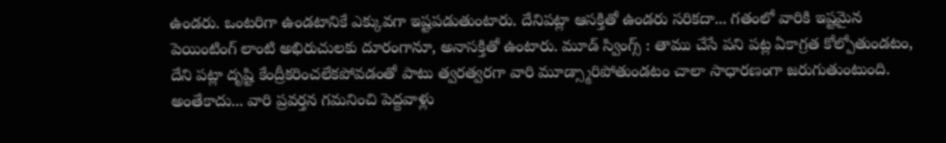ఉండరు. ఒంటరిగా ఉండటానికే ఎక్కువగా ఇష్టపడుతుంటారు. దేనిపట్లా ఆసక్తితో ఉండరు సరికదా... గతంలో వారికి ఇష్టమైన పెయింటింగ్ లాంటి అభిరుచులకు దూరంగానూ, అనాసక్తితో ఉంటారు. మూడ్ స్వింగ్స్ : తాము చేసే పని పట్ల ఏకాగ్రత కోల్పోతుండటం, దేని పట్లా దృష్టి కేంద్రీకరించలేకపోవడంతో పాటు త్వరత్వరగా వారి మూడ్స్మారిపోతుండటం చాలా సాధారణంగా జరుగుతుంటుంది. అంతేకాదు... వారి ప్రవర్తన గమనించి పెద్దవాళ్లు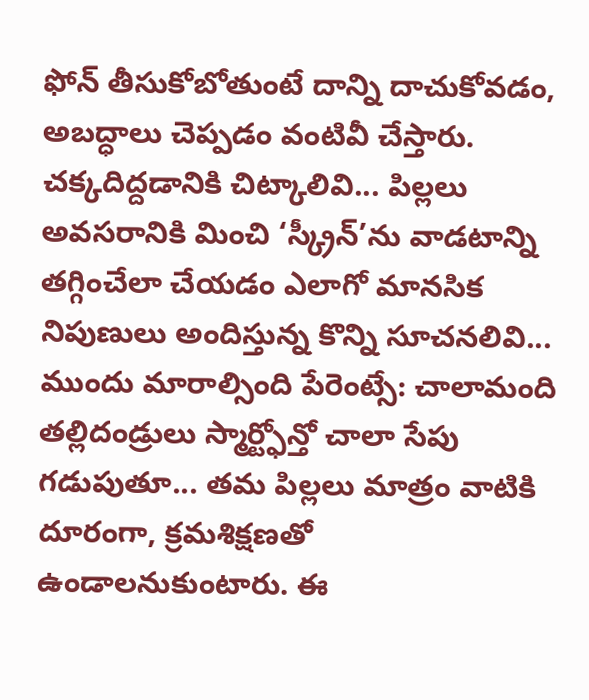ఫోన్ తీసుకోబోతుంటే దాన్ని దాచుకోవడం, అబద్ధాలు చెప్పడం వంటివీ చేస్తారు. చక్కదిద్దడానికి చిట్కాలివి... పిల్లలు అవసరానికి మించి ‘స్క్రీన్’ను వాడటాన్ని తగ్గించేలా చేయడం ఎలాగో మానసిక నిపుణులు అందిస్తున్న కొన్ని సూచనలివి... ముందు మారాల్సింది పేరెంట్సే: చాలామంది తల్లిదండ్రులు స్మార్ట్ఫోన్తో చాలా సేపు గడుపుతూ... తమ పిల్లలు మాత్రం వాటికి దూరంగా, క్రమశిక్షణతో ఉండాలనుకుంటారు. ఈ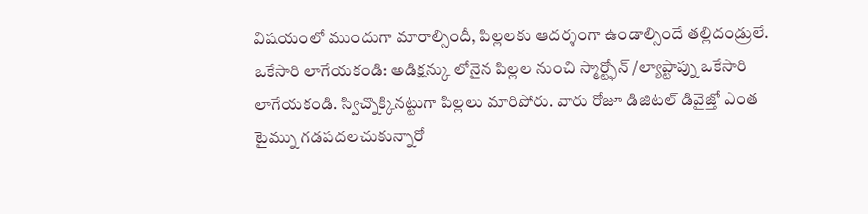విషయంలో ముందుగా మారాల్సిందీ, పిల్లలకు ఆదర్శంగా ఉండాల్సిందే తల్లిదండ్రులే. ఒకేసారి లాగేయకండి: అడిక్షన్కు లోనైన పిల్లల నుంచి స్మార్ట్ఫోన్ /ల్యాప్టాప్ను ఒకేసారి లాగేయకండి. స్విచ్నొక్కినట్టుగా పిల్లలు మారిపోరు. వారు రోజూ డిజిటల్ డివైజ్తో ఎంత టైమ్ను గడపదలచుకున్నారో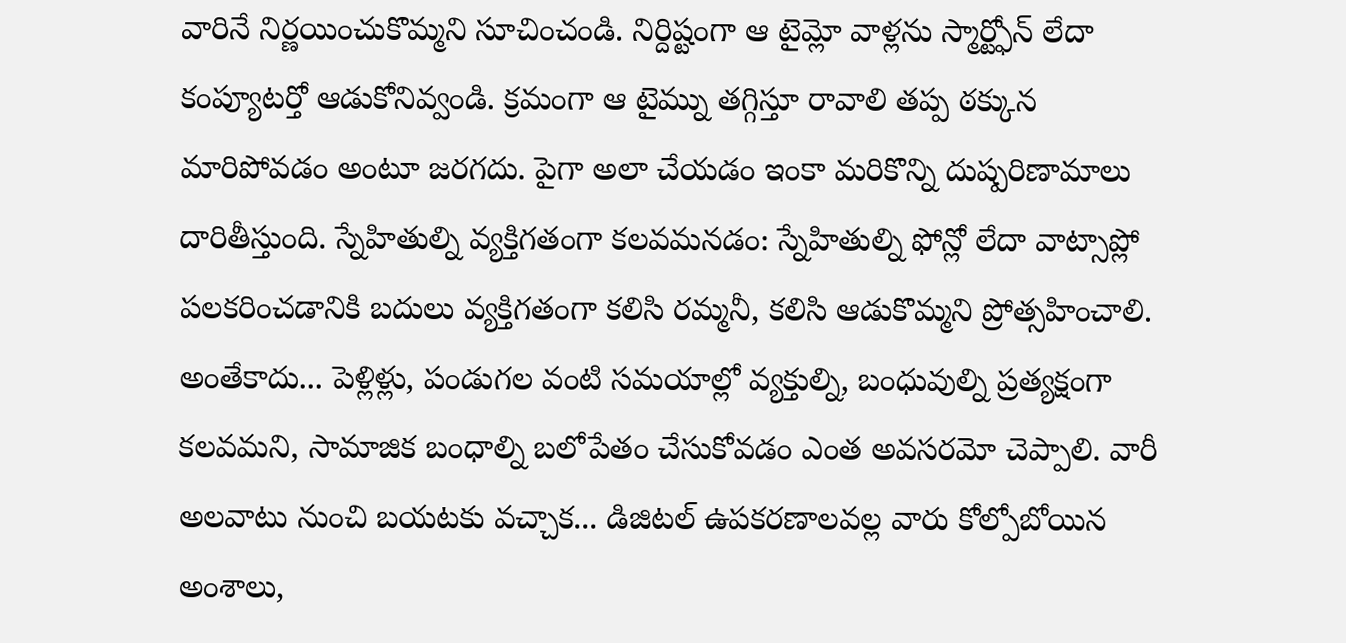వారినే నిర్ణయించుకొమ్మని సూచించండి. నిర్దిష్టంగా ఆ టైమ్లో వాళ్లను స్మార్ట్ఫోన్ లేదా కంప్యూటర్తో ఆడుకోనివ్వండి. క్రమంగా ఆ టైమ్ను తగ్గిస్తూ రావాలి తప్ప ఠక్కున మారిపోవడం అంటూ జరగదు. పైగా అలా చేయడం ఇంకా మరికొన్ని దుష్పరిణామాలు దారితీస్తుంది. స్నేహితుల్ని వ్యక్తిగతంగా కలవమనడం: స్నేహితుల్ని ఫోన్లో లేదా వాట్సాప్లో పలకరించడానికి బదులు వ్యక్తిగతంగా కలిసి రమ్మనీ, కలిసి ఆడుకొమ్మని ప్రోత్సహించాలి. అంతేకాదు... పెళ్లిళ్లు, పండుగల వంటి సమయాల్లో వ్యక్తుల్ని, బంధువుల్ని ప్రత్యక్షంగా కలవమని, సామాజిక బంధాల్ని బలోపేతం చేసుకోవడం ఎంత అవసరమో చెప్పాలి. వారీ అలవాటు నుంచి బయటకు వచ్చాక... డిజిటల్ ఉపకరణాలవల్ల వారు కోల్పోబోయిన అంశాలు,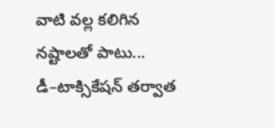వాటి వల్ల కలిగిన నష్టాలతో పాటు... డీ–టాక్సికేషన్ తర్వాత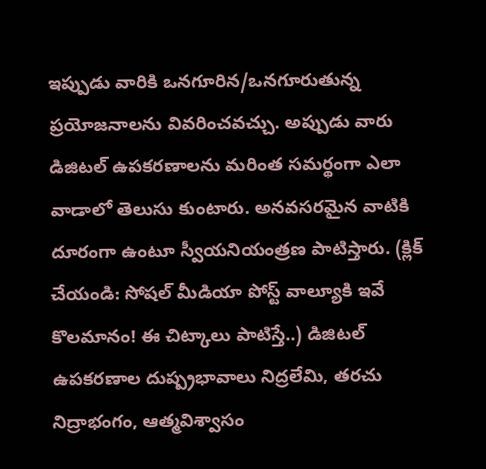ఇప్పుడు వారికి ఒనగూరిన/ఒనగూరుతున్న ప్రయోజనాలను వివరించవచ్చు. అప్పుడు వారు డిజిటల్ ఉపకరణాలను మరింత సమర్థంగా ఎలా వాడాలో తెలుసు కుంటారు. అనవసరమైన వాటికి దూరంగా ఉంటూ స్వీయనియంత్రణ పాటిస్తారు. (క్లిక్ చేయండి: సోషల్ మీడియా పోస్ట్ వాల్యూకి ఇవే కొలమానం! ఈ చిట్కాలు పాటిస్తే..) డిజిటల్ ఉపకరణాల దుష్ప్రభావాలు నిద్రలేమి, తరచు నిద్రాభంగం, ఆత్మవిశ్వాసం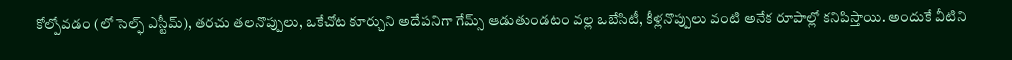కోల్పోవడం (లో సెల్ఫ్ ఎస్టీమ్), తరచు తలనొప్పులు, ఒకేచోట కూర్చుని అదేపనిగా గేమ్స్ ఆడుతుండటం వల్ల ఒబేసిటీ, కీళ్లనొప్పులు వంటి అనేక రూపాల్లో కనిపిస్తాయి. అందుకే వీటిని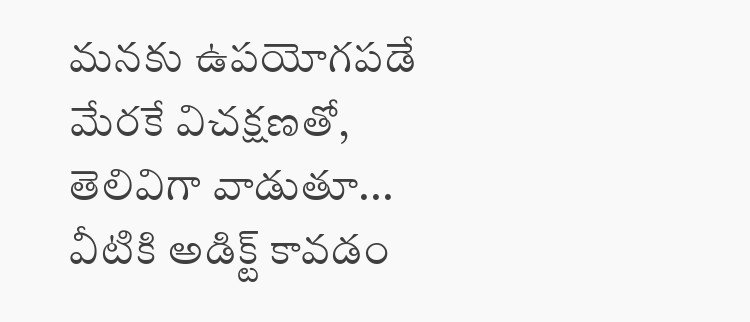మనకు ఉపయోగపడే మేరకే విచక్షణతో, తెలివిగా వాడుతూ... వీటికి అడిక్ట్ కావడం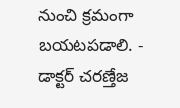నుంచి క్రమంగా బయటపడాలి. - డాక్టర్ చరణ్తేజ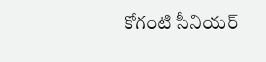కోగంటి సీనియర్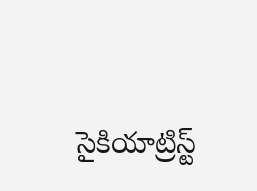సైకియాట్రిస్ట్